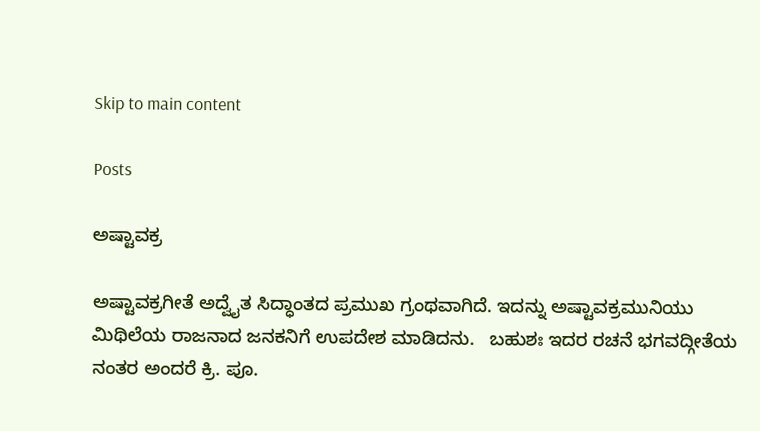Skip to main content

Posts

ಅಷ್ಟಾವಕ್ರ

ಅಷ್ಟಾವಕ್ರಗೀತೆ ಅದ್ವೈತ ಸಿದ್ಧಾಂತದ ಪ್ರಮುಖ ಗ್ರಂಥವಾಗಿದೆ. ಇದನ್ನು ಅಷ್ಟಾವಕ್ರಮುನಿಯು ಮಿಥಿಲೆಯ ರಾಜನಾದ ಜನಕನಿಗೆ ಉಪದೇಶ ಮಾಡಿದನು.   ಬಹುಶಃ ಇದರ ರಚನೆ ಭಗವದ್ಗೀತೆಯ ನಂತರ ಅಂದರೆ ಕ್ರಿ. ಪೂ.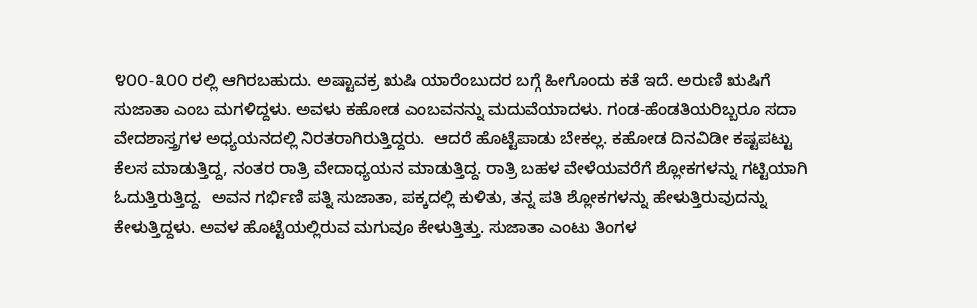೪೦೦-೩೦೦ ರಲ್ಲಿ ಆಗಿರಬಹುದು. ಅಷ್ಟಾವಕ್ರ ಋಷಿ ಯಾರೆಂಬುದರ ಬಗ್ಗೆ ಹೀಗೊಂದು ಕತೆ ಇದೆ. ಅರುಣಿ ಋಷಿಗೆ ಸುಜಾತಾ ಎಂಬ ಮಗಳಿದ್ದಳು. ಅವಳು ಕಹೋಡ ಎಂಬವನನ್ನು ಮದುವೆಯಾದಳು. ಗಂಡ-ಹೆಂಡತಿಯರಿಬ್ಬರೂ ಸದಾ ವೇದಶಾಸ್ತ್ರಗಳ ಅಧ್ಯಯನದಲ್ಲಿ ನಿರತರಾಗಿರುತ್ತಿದ್ದರು.  ಆದರೆ ಹೊಟ್ಟೆಪಾಡು ಬೇಕಲ್ಲ. ಕಹೋಡ ದಿನವಿಡೀ ಕಷ್ಟಪಟ್ಟು ಕೆಲಸ ಮಾಡುತ್ತಿದ್ದ, ನಂತರ ರಾತ್ರಿ ವೇದಾಧ್ಯಯನ ಮಾಡುತ್ತಿದ್ದ. ರಾತ್ರಿ ಬಹಳ ವೇಳೆಯವರೆಗೆ ಶ್ಲೋಕಗಳನ್ನು ಗಟ್ಟಿಯಾಗಿ ಓದುತ್ತಿರುತ್ತಿದ್ದ.  ಅವನ ಗರ್ಭಿಣಿ ಪತ್ನಿ ಸುಜಾತಾ, ಪಕ್ಕದಲ್ಲಿ ಕುಳಿತು, ತನ್ನ ಪತಿ ಶ್ಲೋಕಗಳನ್ನು ಹೇಳುತ್ತಿರುವುದನ್ನು ಕೇಳುತ್ತಿದ್ದಳು. ಅವಳ ಹೊಟ್ಟೆಯಲ್ಲಿರುವ ಮಗುವೂ ಕೇಳುತ್ತಿತ್ತು. ಸುಜಾತಾ ಎಂಟು ತಿಂಗಳ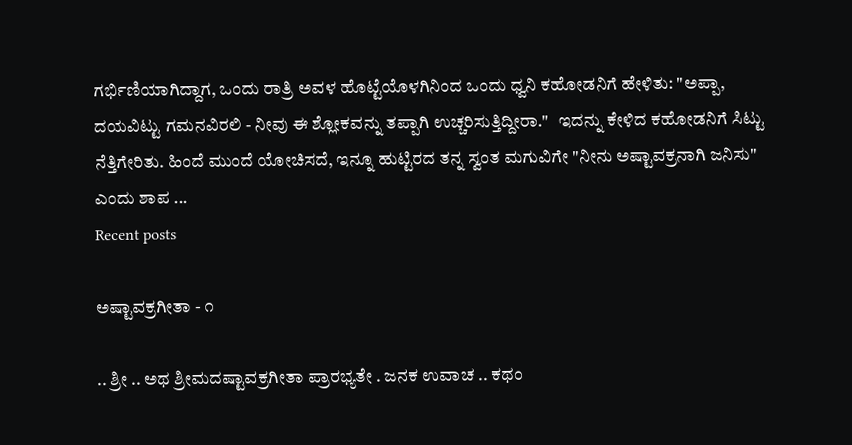ಗರ್ಭಿಣಿಯಾಗಿದ್ದಾಗ, ಒಂದು ರಾತ್ರಿ ಅವಳ ಹೊಟ್ಟೆಯೊಳಗಿನಿಂದ ಒಂದು ಧ್ವನಿ ಕಹೋಡನಿಗೆ ಹೇಳಿತು: "ಅಪ್ಪಾ, ದಯವಿಟ್ಟು ಗಮನವಿರಲಿ - ನೀವು ಈ ಶ್ಲೋಕವನ್ನು ತಪ್ಪಾಗಿ ಉಚ್ಚರಿಸುತ್ತಿದ್ದೀರಾ."   ಇದನ್ನು ಕೇಳಿದ ಕಹೋಡನಿಗೆ ಸಿಟ್ಟು ನೆತ್ತಿಗೇರಿತು. ಹಿಂದೆ ಮುಂದೆ ಯೋಚಿಸದೆ, ಇನ್ನೂ ಹುಟ್ಟಿರದ ತನ್ನ ಸ್ವಂತ ಮಗುವಿಗೇ "ನೀನು ಅಷ್ಟಾವಕ್ರನಾಗಿ ಜನಿಸು" ಎಂದು ಶಾಪ ...
Recent posts

ಅಷ್ಟಾವಕ್ರಗೀತಾ - ೧

.. ಶ್ರೀ .. ಅಥ ಶ್ರೀಮದಷ್ಟಾವಕ್ರಗೀತಾ ಪ್ರಾರಭ್ಯತೇ . ಜನಕ ಉವಾಚ .. ಕಥಂ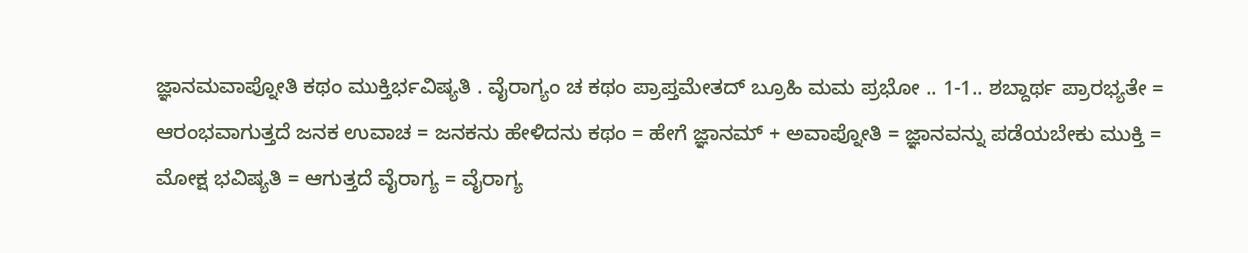ಜ್ಞಾನಮವಾಪ್ನೋತಿ ಕಥಂ ಮುಕ್ತಿರ್ಭವಿಷ್ಯತಿ . ವೈರಾಗ್ಯಂ ಚ ಕಥಂ ಪ್ರಾಪ್ತಮೇತದ್ ಬ್ರೂಹಿ ಮಮ ಪ್ರಭೋ .. 1-1.. ಶಬ್ದಾರ್ಥ ಪ್ರಾರಭ್ಯತೇ = ಆರಂಭವಾಗುತ್ತದೆ ಜನಕ ಉವಾಚ = ಜನಕನು ಹೇಳಿದನು ಕಥಂ = ಹೇಗೆ ಜ್ಞಾನಮ್ + ಅವಾಪ್ನೋತಿ = ಜ್ಞಾನವನ್ನು ಪಡೆಯಬೇಕು ಮುಕ್ತಿ = ಮೋಕ್ಷ ಭವಿಷ್ಯತಿ = ಆಗುತ್ತದೆ ವೈರಾಗ್ಯ = ವೈರಾಗ್ಯ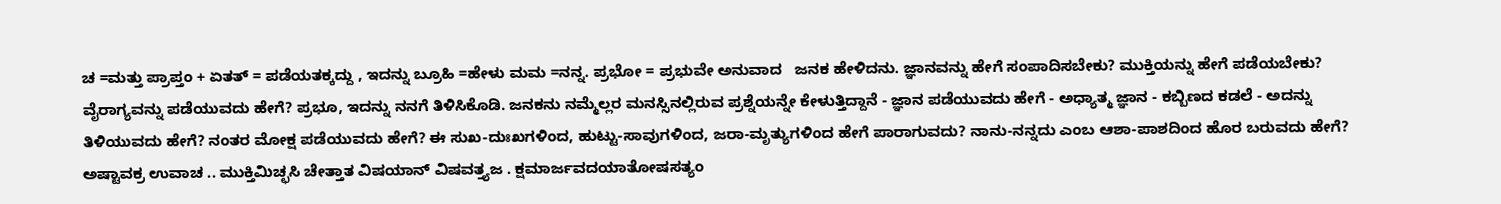ಚ =ಮತ್ತು ಪ್ರಾಪ್ತಂ + ಏತತ್ = ಪಡೆಯತಕ್ಕದ್ದು , ಇದನ್ನು ಬ್ರೂಹಿ =ಹೇಳು ಮಮ =ನನ್ನ. ಪ್ರಭೋ = ಪ್ರಭುವೇ ಅನುವಾದ   ಜನಕ ಹೇಳಿದನು. ಜ್ಞಾನವನ್ನು ಹೇಗೆ ಸಂಪಾದಿಸಬೇಕು? ಮುಕ್ತಿಯನ್ನು ಹೇಗೆ ಪಡೆಯಬೇಕು? ವೈರಾಗ್ಯವನ್ನು ಪಡೆಯುವದು ಹೇಗೆ? ಪ್ರಭೂ, ಇದನ್ನು ನನಗೆ ತಿಳಿಸಿಕೊಡಿ. ಜನಕನು ನಮ್ಮೆಲ್ಲರ ಮನಸ್ಸಿನಲ್ಲಿರುವ ಪ್ರಶ್ನೆಯನ್ನೇ ಕೇಳುತ್ತಿದ್ದಾನೆ - ಜ್ಞಾನ ಪಡೆಯುವದು ಹೇಗೆ - ಅಧ್ಯಾತ್ಮ ಜ್ಞಾನ - ಕಬ್ಬಿಣದ ಕಡಲೆ - ಅದನ್ನು ತಿಳಿಯುವದು ಹೇಗೆ? ನಂತರ ಮೋಕ್ಷ ಪಡೆಯುವದು ಹೇಗೆ? ಈ ಸುಖ-ದುಃಖಗಳಿಂದ, ಹುಟ್ಟು-ಸಾವುಗಳಿಂದ, ಜರಾ-ಮೃತ್ಯುಗಳಿಂದ ಹೇಗೆ ಪಾರಾಗುವದು? ನಾನು-ನನ್ನದು ಎಂಬ ಆಶಾ-ಪಾಶದಿಂದ ಹೊರ ಬರುವದು ಹೇಗೆ? ಅಷ್ಟಾವಕ್ರ ಉವಾಚ .. ಮುಕ್ತಿಮಿಚ್ಛಸಿ ಚೇತ್ತಾತ ವಿಷಯಾನ್ ವಿಷವತ್ತ್ಯಜ . ಕ್ಷಮಾರ್ಜವದಯಾತೋಷಸತ್ಯಂ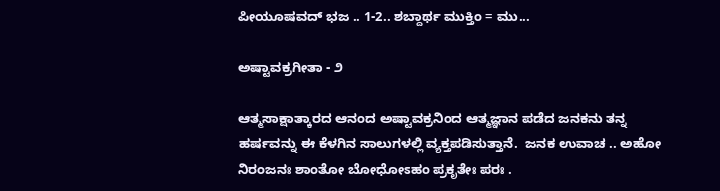ಪೀಯೂಷವದ್ ಭಜ .. 1-2.. ಶಬ್ದಾರ್ಥ ಮುಕ್ತಿಂ = ಮು...

ಅಷ್ಟಾವಕ್ರಗೀತಾ - ೨

ಆತ್ಮಸಾಕ್ಷಾತ್ಕಾರದ ಆನಂದ ಅಷ್ಟಾವಕ್ರನಿಂದ ಆತ್ಮಜ್ಞಾನ ಪಡೆದ ಜನಕನು ತನ್ನ ಹರ್ಷವನ್ನು ಈ ಕೆಳಗಿನ ಸಾಲುಗಳಲ್ಲಿ ವ್ಯಕ್ತಪಡಿಸುತ್ತಾನೆ.  ಜನಕ ಉವಾಚ .. ಅಹೋ ನಿರಂಜನಃ ಶಾಂತೋ ಬೋಧೋಽಹಂ ಪ್ರಕೃತೇಃ ಪರಃ .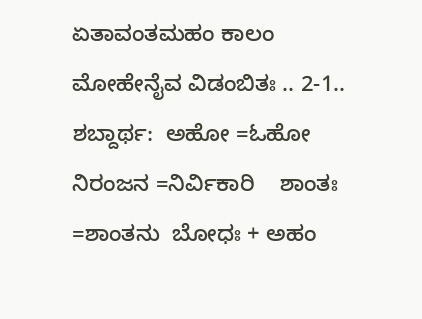ಏತಾವಂತಮಹಂ ಕಾಲಂ ಮೋಹೇನೈವ ವಿಡಂಬಿತಃ .. 2-1.. ಶಬ್ದಾರ್ಥ:  ಅಹೋ =ಓಹೋ    ನಿರಂಜನ =ನಿರ್ವಿಕಾರಿ    ಶಾಂತಃ =ಶಾಂತನು  ಬೋಧಃ + ಅಹಂ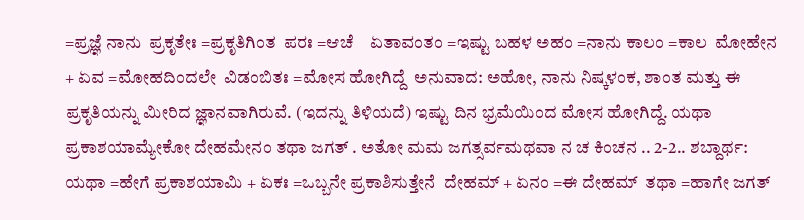=ಪ್ರಜ್ಞೆ ನಾನು  ಪ್ರಕೃತೇಃ =ಪ್ರಕೃತಿಗಿಂತ  ಪರಃ =ಆಚೆ    ಏತಾವಂತಂ =ಇಷ್ಟು ಬಹಳ ಅಹಂ =ನಾನು ಕಾಲಂ =ಕಾಲ  ಮೋಹೇನ + ಏವ =ಮೋಹದಿಂದಲೇ  ವಿಡಂಬಿತಃ =ಮೋಸ ಹೋಗಿದ್ದೆ  ಅನುವಾದ: ಅಹೋ, ನಾನು ನಿಷ್ಕಳಂಕ, ಶಾಂತ ಮತ್ತು ಈ ಪ್ರಕೃತಿಯನ್ನು ಮೀರಿದ ಜ್ಞಾನವಾಗಿರುವೆ. (ಇದನ್ನು ತಿಳಿಯದೆ) ಇಷ್ಟು ದಿನ ಭ್ರಮೆಯಿಂದ ಮೋಸ ಹೋಗಿದ್ದೆ. ಯಥಾ ಪ್ರಕಾಶಯಾಮ್ಯೇಕೋ ದೇಹಮೇನಂ ತಥಾ ಜಗತ್ . ಅತೋ ಮಮ ಜಗತ್ಸರ್ವಮಥವಾ ನ ಚ ಕಿಂಚನ .. 2-2.. ಶಬ್ದಾರ್ಥ: ಯಥಾ =ಹೇಗೆ ಪ್ರಕಾಶಯಾಮಿ + ಏಕಃ =ಒಬ್ಬನೇ ಪ್ರಕಾಶಿಸುತ್ತೇನೆ  ದೇಹಮ್ + ಏನಂ =ಈ ದೇಹಮ್  ತಥಾ =ಹಾಗೇ ಜಗತ್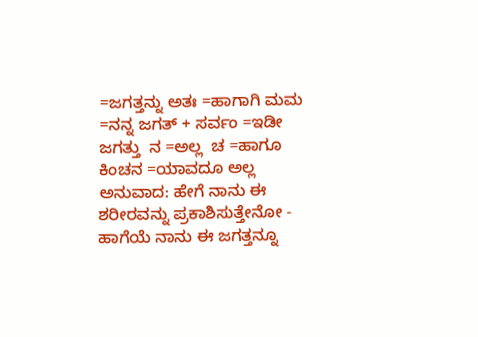=ಜಗತ್ತನ್ನು ಅತಃ =ಹಾಗಾಗಿ ಮಮ =ನನ್ನ ಜಗತ್ + ಸರ್ವಂ =ಇಡೀ ಜಗತ್ತು  ನ =ಅಲ್ಲ  ಚ =ಹಾಗೂ ಕಿಂಚನ =ಯಾವದೂ ಅಲ್ಲ ಅನುವಾದ: ಹೇಗೆ ನಾನು ಈ ಶರೀರವನ್ನು ಪ್ರಕಾಶಿಸುತ್ತೇನೋ - ಹಾಗೆಯೆ ನಾನು ಈ ಜಗತ್ತನ್ನೂ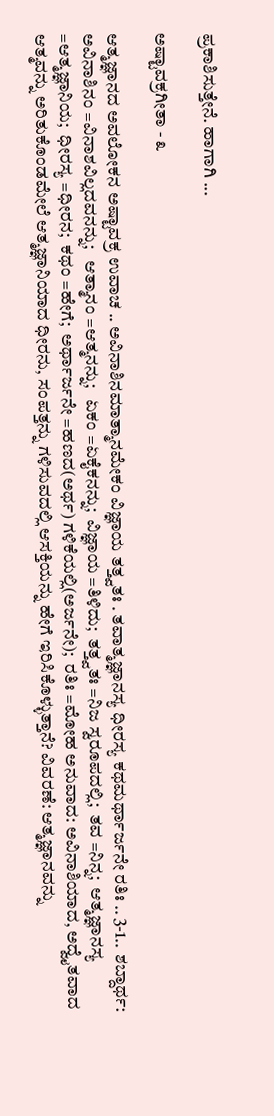ಪ್ರಕಾಶಿಸುತ್ತೇನೆ. ಹಾಗಾಗಿ ...

ಅಷ್ಟಾವಕ್ರಗೀತಾ - ೩

ಆತ್ಮಜ್ಞಾನದ ಅವಲೋಕನ ಅಷ್ಟಾವಕ್ರ ಉವಾಚ .. ಅವಿನಾಶಿನಮಾತ್ಮಾನಮೇಕಂ ವಿಜ್ಞಾಯ ತತ್ತ್ವತಃ . ತವಾತ್ಮಜ್ಞಾನಸ್ಯ ಧೀರಸ್ಯ ಕಥಮರ್ಥಾರ್ಜನೇ ರತಿಃ .. 3-1..  ಶಬ್ದಾರ್ಥ: ಅವಿನಾಶಿನಂ =ವಿನಾಶವಿಲ್ಲದವನನ್ನು;   ಆತ್ಮಾನಂ =ಆತ್ಮನನ್ನು;   ಏಕಂ =ಏಕೈಕನನ್ನು;  ವಿಜ್ಞಾಯ =ತಿಳಿದು;  ತತ್ತ್ವತಃ =ನಿಜ ಸ್ವರೂಪದಲ್ಲಿ;  ತವ =ನಿನ್ನ;  ಆತ್ಮಜ್ಞಾನಸ್ಯ =ಆತ್ಮಜ್ಞಾನಿಯ;  ಧೀರಸ್ಯ =ಧೀರನ;  ಕಥಂ =ಹೇಗೆ;  ಅರ್ಥಾರ್ಜನೇ =ಹಣದ(ಅರ್ಥ) ಗಳಿಕೆಯಲ್ಲಿ(ಅರ್ಜನೇ);  ರತಿಃ =ಮೋಹ ಅನುವಾದ: ಅವಿನಾಶಿಯಾದ, ಅದ್ವೈತವಾದ ಆತ್ಮವನ್ನು ಅರಿತುಕೊಂಡಮೇಲೆ ಆತ್ಮಜ್ಞಾನಿಯಾದ ಧೀರನು, ಸಂಪತ್ತನ್ನು ಗಳಿಸುವದಲ್ಲಿ ಆಸಕ್ತಿಯನ್ನು ಹೇಗೆ ಇರಿಸಿಕೊಳ್ಳುತ್ತಾನೆ? ವಿವರಣೆ: ಆತ್ಮಜ್ಞಾನವನ್ನು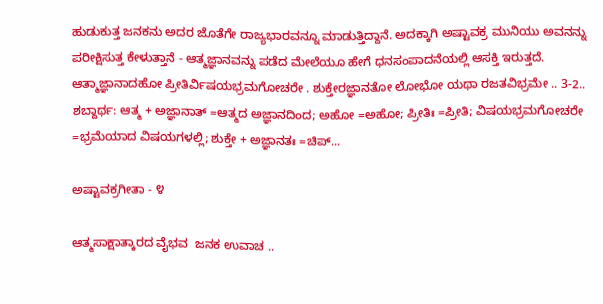ಹುಡುಕುತ್ತ ಜನಕನು ಅದರ ಜೊತೆಗೇ ರಾಜ್ಯಭಾರವನ್ನೂ ಮಾಡುತ್ತಿದ್ದಾನೆ. ಅದಕ್ಕಾಗಿ ಅಷ್ಟಾವಕ್ರ ಮುನಿಯು ಅವನನ್ನು ಪರೀಕ್ಷಿಸುತ್ತ ಕೇಳುತ್ತಾನೆ - ಆತ್ಮಜ್ಞಾನವನ್ನು ಪಡೆದ ಮೇಲೆಯೂ ಹೇಗೆ ಧನಸಂಪಾದನೆಯಲ್ಲಿ ಆಸಕ್ತಿ ಇರುತ್ತದೆ.  ಆತ್ಮಾಜ್ಞಾನಾದಹೋ ಪ್ರೀತಿರ್ವಿಷಯಭ್ರಮಗೋಚರೇ . ಶುಕ್ತೇರಜ್ಞಾನತೋ ಲೋಭೋ ಯಥಾ ರಜತವಿಭ್ರಮೇ .. 3-2.. ಶಬ್ದಾರ್ಥ: ಆತ್ಮ + ಅಜ್ಞಾನಾತ್ =ಆತ್ಮದ ಅಜ್ಞಾನದಿಂದ; ಅಹೋ =ಅಹೋ; ಪ್ರೀತಿಃ =ಪ್ರೀತಿ; ವಿಷಯಭ್ರಮಗೋಚರೇ =ಭ್ರಮೆಯಾದ ವಿಷಯಗಳಲ್ಲಿ; ಶುಕ್ತೇ + ಅಜ್ಞಾನತಃ =ಚಿಪ್...

ಅಷ್ಟಾವಕ್ರಗೀತಾ - ೪

ಆತ್ಮಸಾಕ್ಷಾತ್ಕಾರದ ವೈಭವ  ಜನಕ ಉವಾಚ ..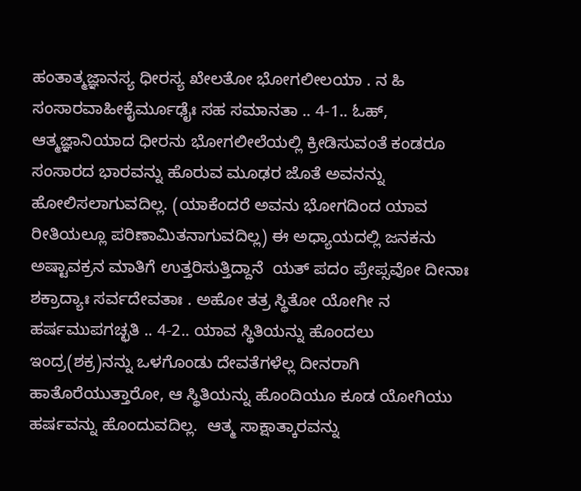ಹಂತಾತ್ಮಜ್ಞಾನಸ್ಯ ಧೀರಸ್ಯ ಖೇಲತೋ ಭೋಗಲೀಲಯಾ . ನ ಹಿ ಸಂಸಾರವಾಹೀಕೈರ್ಮೂಢೈಃ ಸಹ ಸಮಾನತಾ .. 4-1.. ಓಹ್, ಆತ್ಮಜ್ಞಾನಿಯಾದ ಧೀರನು ಭೋಗಲೀಲೆಯಲ್ಲಿ ಕ್ರೀಡಿಸುವಂತೆ ಕಂಡರೂ ಸಂಸಾರದ ಭಾರವನ್ನು ಹೊರುವ ಮೂಢರ ಜೊತೆ ಅವನನ್ನು ಹೋಲಿಸಲಾಗುವದಿಲ್ಲ. (ಯಾಕೆಂದರೆ ಅವನು ಭೋಗದಿಂದ ಯಾವ ರೀತಿಯಲ್ಲೂ ಪರಿಣಾಮಿತನಾಗುವದಿಲ್ಲ) ಈ ಅಧ್ಯಾಯದಲ್ಲಿ ಜನಕನು ಅಷ್ಟಾವಕ್ರನ ಮಾತಿಗೆ ಉತ್ತರಿಸುತ್ತಿದ್ದಾನೆ  ಯತ್ ಪದಂ ಪ್ರೇಪ್ಸವೋ ದೀನಾಃ ಶಕ್ರಾದ್ಯಾಃ ಸರ್ವದೇವತಾಃ . ಅಹೋ ತತ್ರ ಸ್ಥಿತೋ ಯೋಗೀ ನ ಹರ್ಷಮುಪಗಚ್ಛತಿ .. 4-2.. ಯಾವ ಸ್ಥಿತಿಯನ್ನು ಹೊಂದಲು ಇಂದ್ರ(ಶಕ್ರ)ನನ್ನು ಒಳಗೊಂಡು ದೇವತೆಗಳೆಲ್ಲ ದೀನರಾಗಿ ಹಾತೊರೆಯುತ್ತಾರೋ, ಆ ಸ್ಥಿತಿಯನ್ನು ಹೊಂದಿಯೂ ಕೂಡ ಯೋಗಿಯು ಹರ್ಷವನ್ನು ಹೊಂದುವದಿಲ್ಲ.  ಆತ್ಮ ಸಾಕ್ಷಾತ್ಕಾರವನ್ನು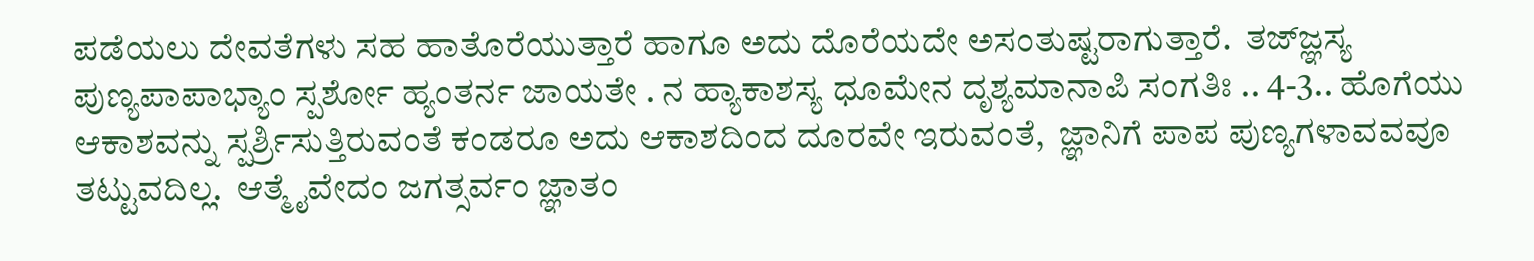ಪಡೆಯಲು ದೇವತೆಗಳು ಸಹ ಹಾತೊರೆಯುತ್ತಾರೆ ಹಾಗೂ ಅದು ದೊರೆಯದೇ ಅಸಂತುಷ್ಟರಾಗುತ್ತಾರೆ.  ತಜ್ಜ್ಞಸ್ಯ   ಪುಣ್ಯಪಾಪಾಭ್ಯಾಂ ಸ್ಪರ್ಶೋ ಹ್ಯಂತರ್ನ ಜಾಯತೇ . ನ ಹ್ಯಾಕಾಶಸ್ಯ ಧೂಮೇನ ದೃಶ್ಯಮಾನಾಪಿ ಸಂಗತಿಃ .. 4-3.. ಹೊಗೆಯು ಆಕಾಶವನ್ನು ಸ್ಪರ್ಶ್ರಿಸುತ್ತಿರುವಂತೆ ಕಂಡರೂ ಅದು ಆಕಾಶದಿಂದ ದೂರವೇ ಇರುವಂತೆ,  ಜ್ಞಾನಿಗೆ ಪಾಪ ಪುಣ್ಯಗಳಾವವವೂ ತಟ್ಟುವದಿಲ್ಲ.  ಆತ್ಮೈವೇದಂ ಜಗತ್ಸರ್ವಂ ಜ್ಞಾತಂ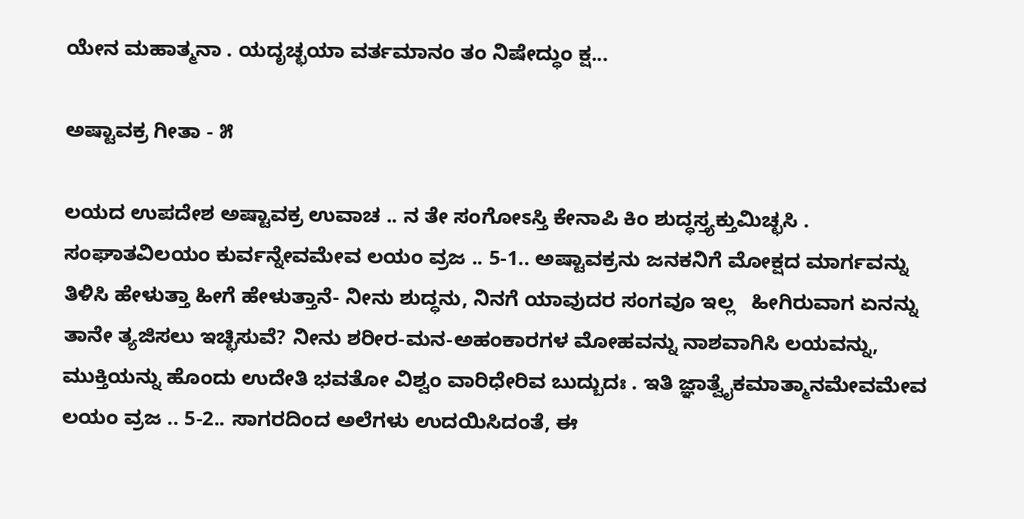ಯೇನ ಮಹಾತ್ಮನಾ . ಯದೃಚ್ಛಯಾ ವರ್ತಮಾನಂ ತಂ ನಿಷೇದ್ಧುಂ ಕ್ಷ...

ಅಷ್ಟಾವಕ್ರ ಗೀತಾ - ೫

ಲಯದ ಉಪದೇಶ ಅಷ್ಟಾವಕ್ರ ಉವಾಚ .. ನ ತೇ ಸಂಗೋಽಸ್ತಿ ಕೇನಾಪಿ ಕಿಂ ಶುದ್ಧಸ್ತ್ಯಕ್ತುಮಿಚ್ಛಸಿ . ಸಂಘಾತವಿಲಯಂ ಕುರ್ವನ್ನೇವಮೇವ ಲಯಂ ವ್ರಜ .. 5-1.. ಅಷ್ಟಾವಕ್ರನು ಜನಕನಿಗೆ ಮೋಕ್ಷದ ಮಾರ್ಗವನ್ನು ತಿಳಿಸಿ ಹೇಳುತ್ತಾ ಹೀಗೆ ಹೇಳುತ್ತಾನೆ- ನೀನು ಶುದ್ಧನು, ನಿನಗೆ ಯಾವುದರ ಸಂಗವೂ ಇಲ್ಲ   ಹೀಗಿರುವಾಗ ಏನನ್ನು ತಾನೇ ತ್ಯಜಿಸಲು ಇಚ್ಛಿಸುವೆ? ನೀನು ಶರೀರ-ಮನ-ಅಹಂಕಾರಗಳ ಮೋಹವನ್ನು ನಾಶವಾಗಿಸಿ ಲಯವನ್ನು, ಮುಕ್ತಿಯನ್ನು ಹೊಂದು ಉದೇತಿ ಭವತೋ ವಿಶ್ವಂ ವಾರಿಧೇರಿವ ಬುದ್ಬುದಃ . ಇತಿ ಜ್ಞಾತ್ವೈಕಮಾತ್ಮಾನಮೇವಮೇವ ಲಯಂ ವ್ರಜ .. 5-2.. ಸಾಗರದಿಂದ ಅಲೆಗಳು ಉದಯಿಸಿದಂತೆ, ಈ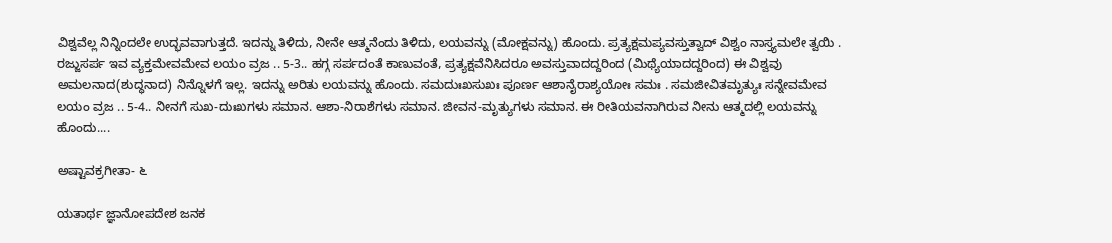ವಿಶ್ವವೆಲ್ಲ ನಿನ್ನಿಂದಲೇ ಉದ್ಭವವಾಗುತ್ತದೆ. ಇದನ್ನು ತಿಳಿದು, ನೀನೇ ಆತ್ಮನೆಂದು ತಿಳಿದು, ಲಯವನ್ನು (ಮೋಕ್ಷವನ್ನು) ಹೊಂದು. ಪ್ರತ್ಯಕ್ಷಮಪ್ಯವಸ್ತುತ್ವಾದ್ ವಿಶ್ವಂ ನಾಸ್ತ್ಯಮಲೇ ತ್ವಯಿ . ರಜ್ಜುಸರ್ಪ ಇವ ವ್ಯಕ್ತಮೇವಮೇವ ಲಯಂ ವ್ರಜ .. 5-3.. ಹಗ್ಗ ಸರ್ಪದಂತೆ ಕಾಣುವಂತೆ, ಪ್ರತ್ಯಕ್ಷವೆನಿಸಿದರೂ ಅವಸ್ತುವಾದದ್ದರಿಂದ (ಮಿಥ್ಯೆಯಾದದ್ದರಿಂದ) ಈ ವಿಶ್ವವು ಅಮಲನಾದ(ಶುದ್ಧನಾದ) ನಿನ್ನೊಳಗೆ ಇಲ್ಲ. ಇದನ್ನು ಅರಿತು ಲಯವನ್ನು ಹೊಂದು. ಸಮದುಃಖಸುಖಃ ಪೂರ್ಣ ಆಶಾನೈರಾಶ್ಯಯೋಃ ಸಮಃ . ಸಮಜೀವಿತಮೃತ್ಯುಃ ಸನ್ನೇವಮೇವ ಲಯಂ ವ್ರಜ .. 5-4.. ನೀನಗೆ ಸುಖ-ದುಃಖಗಳು ಸಮಾನ. ಆಶಾ-ನಿರಾಶೆಗಳು ಸಮಾನ. ಜೀವನ-ಮೃತ್ಯುಗಳು ಸಮಾನ. ಈ ರೀತಿಯವನಾಗಿರುವ ನೀನು ಆತ್ಮದಲ್ಲಿ ಲಯವನ್ನು ಹೊಂದು....

ಅಷ್ಟಾವಕ್ರಗೀತಾ- ೬

ಯತಾರ್ಥ ಜ್ಞಾನೋಪದೇಶ ಜನಕ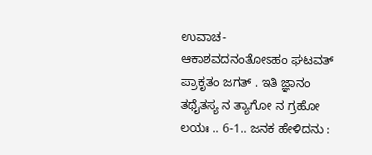ಉವಾಚ- ಆಕಾಶವದನಂತೋಽಹಂ ಘಟವತ್ ಪ್ರಾಕೃತಂ ಜಗತ್ . ಇತಿ ಜ್ಞಾನಂ ತಥೈತಸ್ಯ ನ ತ್ಯಾಗೋ ನ ಗ್ರಹೋ ಲಯಃ .. 6-1.. ಜನಕ ಹೇಳಿದನು :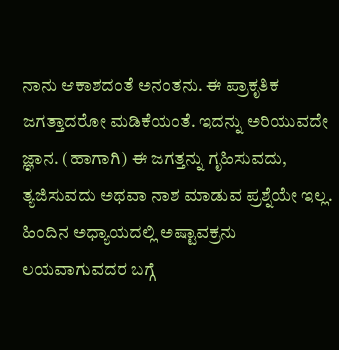ನಾನು ಆಕಾಶದಂತೆ ಅನಂತನು. ಈ ಪ್ರಾಕೃತಿಕ ಜಗತ್ತಾದರೋ ಮಡಿಕೆಯಂತೆ. ಇದನ್ನು ಅರಿಯುವದೇ ಜ್ಞಾನ. (ಹಾಗಾಗಿ) ಈ ಜಗತ್ತನ್ನು ಗೃಹಿಸುವದು, ತ್ಯಜಿಸುವದು ಅಥವಾ ನಾಶ ಮಾಡುವ ಪ್ರಶ್ನೆಯೇ ಇಲ್ಲ. ಹಿಂದಿನ ಅಧ್ಯಾಯದಲ್ಲಿ ಅಷ್ಟಾವಕ್ರನು ಲಯವಾಗುವದರ ಬಗ್ಗೆ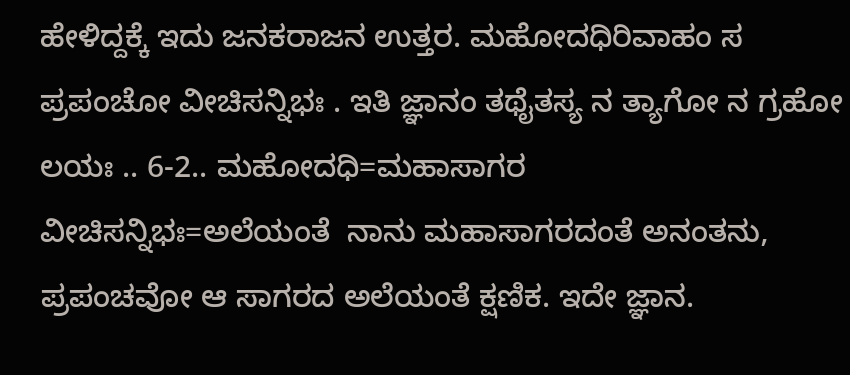ಹೇಳಿದ್ದಕ್ಕೆ ಇದು ಜನಕರಾಜನ ಉತ್ತರ. ಮಹೋದಧಿರಿವಾಹಂ ಸ ಪ್ರಪಂಚೋ ವೀಚಿಸನ್ನಿಭಃ . ಇತಿ ಜ್ಞಾನಂ ತಥೈತಸ್ಯ ನ ತ್ಯಾಗೋ ನ ಗ್ರಹೋ ಲಯಃ .. 6-2.. ಮಹೋದಧಿ=ಮಹಾಸಾಗರ    ವೀಚಿಸನ್ನಿಭಃ=ಅಲೆಯಂತೆ  ನಾನು ಮಹಾಸಾಗರದಂತೆ ಅನಂತನು, ಪ್ರಪಂಚವೋ ಆ ಸಾಗರದ ಅಲೆಯಂತೆ ಕ್ಷಣಿಕ. ಇದೇ ಜ್ಞಾನ.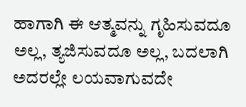ಹಾಗಾಗಿ ಈ ಆತ್ಮವನ್ನು ಗೃಹಿಸುವದೂ ಅಲ್ಲ, ತ್ಯಜಿಸುವದೂ ಅಲ್ಲ, ಬದಲಾಗಿ ಅದರಲ್ಲೇ ಲಯವಾಗುವದೇ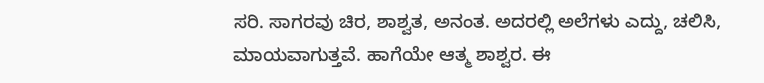ಸರಿ. ಸಾಗರವು ಚಿರ, ಶಾಶ್ವತ, ಅನಂತ. ಅದರಲ್ಲಿ ಅಲೆಗಳು ಎದ್ದು, ಚಲಿಸಿ, ಮಾಯವಾಗುತ್ತವೆ. ಹಾಗೆಯೇ ಆತ್ಮ ಶಾಶ್ವರ. ಈ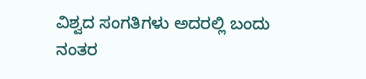ವಿಶ್ವದ ಸಂಗತಿಗಳು ಅದರಲ್ಲಿ ಬಂದು ನಂತರ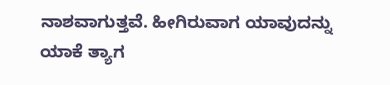ನಾಶವಾಗುತ್ತವೆ. ಹೀಗಿರುವಾಗ ಯಾವುದನ್ನು ಯಾಕೆ ತ್ಯಾಗ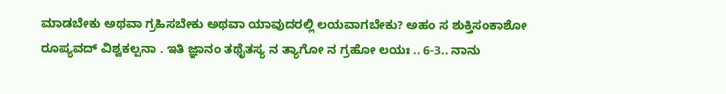ಮಾಡಬೇಕು ಅಥವಾ ಗ್ರಹಿಸಬೇಕು ಅಥವಾ ಯಾವುದರಲ್ಲಿ ಲಯವಾಗಬೇಕು? ಅಹಂ ಸ ಶುಕ್ತಿಸಂಕಾಶೋ ರೂಪ್ಯವದ್ ವಿಶ್ವಕಲ್ಪನಾ . ಇತಿ ಜ್ಞಾನಂ ತಥೈತಸ್ಯ ನ ತ್ಯಾಗೋ ನ ಗ್ರಹೋ ಲಯಃ .. 6-3.. ನಾನು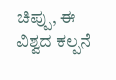ಚಿಪ್ಪು, ಈ ವಿಶ್ವದ ಕಲ್ಪನೆ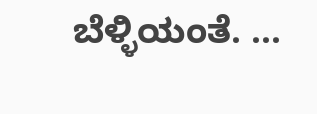ಬೆಳ್ಳಿಯಂತೆ. ...